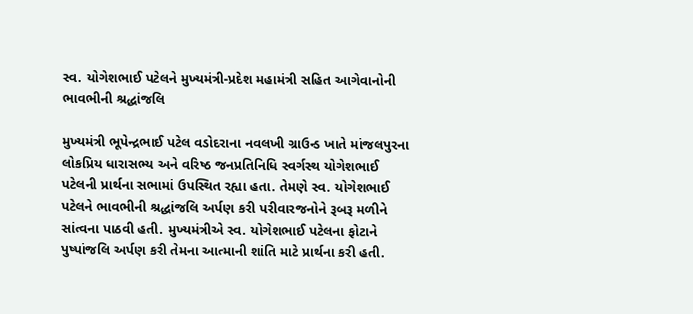સ્વ. યોગેશભાઈ પટેલને મુખ્યમંત્રી-પ્રદેશ મહામંત્રી સહિત આગેવાનોની ભાવભીની શ્રદ્ધાંજલિ

મુખ્યમંત્રી ભૂપેન્દ્રભાઈ પટેલ વડોદરાના નવલખી ગ્રાઉન્ડ ખાતે માંજલપુરના લોકપ્રિય ધારાસભ્ય અને વરિષ્ઠ જનપ્રતિનિધિ સ્વર્ગસ્થ યોગેશભાઈ પટેલની પ્રાર્થના સભામાં ઉપસ્થિત રહ્યા હતા. તેમણે સ્વ. યોગેશભાઈ પટેલને ભાવભીની શ્રદ્ધાંજલિ અર્પણ કરી પરીવારજનોને રૂબરૂ મળીને સાંત્વના પાઠવી હતી. મુખ્યમંત્રીએ સ્વ. યોગેશભાઈ પટેલના ફોટાને પુષ્પાંજલિ અર્પણ કરી તેમના આત્માની શાંતિ માટે પ્રાર્થના કરી હતી.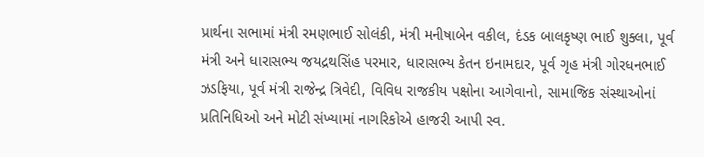પ્રાર્થના સભામાં મંત્રી રમણભાઈ સોલંકી, મંત્રી મનીષાબેન વકીલ, દંડક બાલકૃષ્ણ ભાઈ શુક્લા, પૂર્વ મંત્રી અને ધારાસભ્ય જયદ્રથસિંહ પરમાર, ધારાસભ્ય કેતન ઇનામદાર, પૂર્વ ગૃહ મંત્રી ગોરધનભાઈ ઝડફિયા, પૂર્વ મંત્રી રાજેન્દ્ર ત્રિવેદી, વિવિધ રાજકીય પક્ષોના આગેવાનો, સામાજિક સંસ્થાઓનાં પ્રતિનિધિઓ અને મોટી સંખ્યામાં નાગરિકોએ હાજરી આપી સ્વ.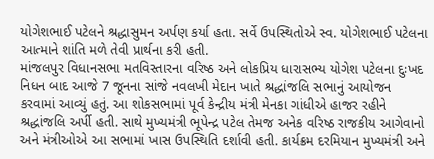યોગેશભાઈ પટેલને શ્રદ્ધાસુમન અર્પણ કર્યા હતા. સર્વે ઉપસ્થિતોએ સ્વ. યોગેશભાઈ પટેલના આત્માને શાંતિ મળે તેવી પ્રાર્થના કરી હતી.
માંજલપુર વિધાનસભા મતવિસ્તારના વરિષ્ઠ અને લોકપ્રિય ધારાસભ્ય યોગેશ પટેલના દુઃખદ નિધન બાદ આજે 7 જૂનના સાંજે નવલખી મેદાન ખાતે શ્રદ્ધાંજલિ સભાનું આયોજન કરવામાં આવ્યું હતું. આ શોકસભામાં પૂર્વ કેન્દ્રીય મંત્રી મેનકા ગાંધીએ હાજર રહીને શ્રદ્ધાંજલિ અર્પી હતી. સાથે મુખ્યમંત્રી ભૂપેન્દ્ર પટેલ તેમજ અનેક વરિષ્ઠ રાજકીય આગેવાનો અને મંત્રીઓએ આ સભામાં ખાસ ઉપસ્થિતિ દર્શાવી હતી. કાર્યક્રમ દરમિયાન મુખ્યમંત્રી અને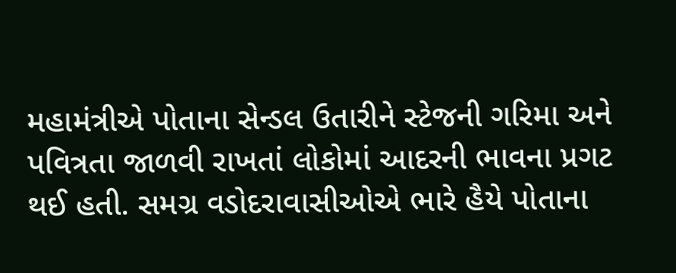મહામંત્રીએ પોતાના સેન્ડલ ઉતારીને સ્ટેજની ગરિમા અને પવિત્રતા જાળવી રાખતાં લોકોમાં આદરની ભાવના પ્રગટ થઈ હતી. સમગ્ર વડોદરાવાસીઓએ ભારે હૈયે પોતાના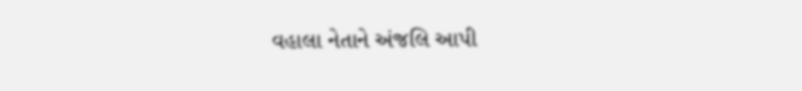વહાલા નેતાને અંજલિ આપી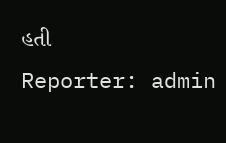હતી
Reporter: admin